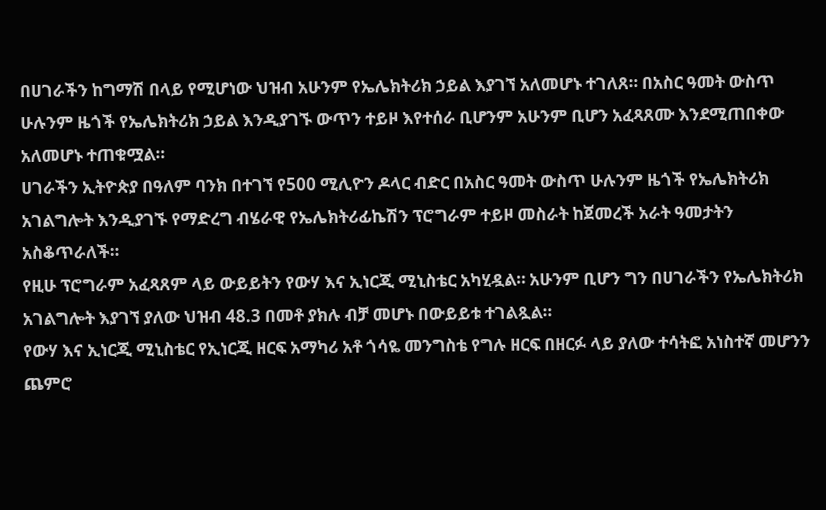በሀገራችን ከግማሽ በላይ የሚሆነው ህዝብ አሁንም የኤሌክትሪክ ኃይል እያገኘ አለመሆኑ ተገለጸ። በአስር ዓመት ውስጥ ሁሉንም ዜጎች የኤሌክትሪክ ኃይል እንዲያገኙ ውጥን ተይዞ እየተሰራ ቢሆንም አሁንም ቢሆን አፈጻጸሙ እንደሚጠበቀው አለመሆኑ ተጠቁሟል።
ሀገራችን ኢትዮጵያ በዓለም ባንክ በተገኘ የ500 ሚሊዮን ዶላር ብድር በአስር ዓመት ውስጥ ሁሉንም ዜጎች የኤሌክትሪክ አገልግሎት እንዲያገኙ የማድረግ ብሄራዊ የኤሌክትሪፊኬሽን ፕሮግራም ተይዞ መስራት ከጀመረች አራት ዓመታትን አስቆጥራለች።
የዚሁ ፕሮግራም አፈጻጸም ላይ ውይይትን የውሃ እና ኢነርጂ ሚኒስቴር አካሂዷል። አሁንም ቢሆን ግን በሀገራችን የኤሌክትሪክ አገልግሎት እያገኘ ያለው ህዝብ 48.3 በመቶ ያክሉ ብቻ መሆኑ በውይይቱ ተገልጿል።
የውሃ እና ኢነርጂ ሚኒስቴር የኢነርጂ ዘርፍ አማካሪ አቶ ጎሳዬ መንግስቴ የግሉ ዘርፍ በዘርፉ ላይ ያለው ተሳትፎ አነስተኛ መሆንን ጨምሮ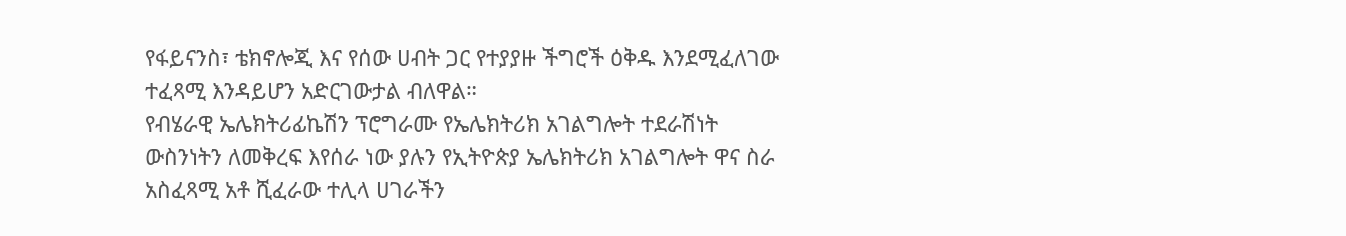የፋይናንስ፣ ቴክኖሎጂ እና የሰው ሀብት ጋር የተያያዙ ችግሮች ዕቅዱ እንደሚፈለገው ተፈጻሚ እንዳይሆን አድርገውታል ብለዋል።
የብሄራዊ ኤሌክትሪፊኬሽን ፕሮግራሙ የኤሌክትሪክ አገልግሎት ተደራሽነት ውስንነትን ለመቅረፍ እየሰራ ነው ያሉን የኢትዮጵያ ኤሌክትሪክ አገልግሎት ዋና ስራ አስፈጻሚ አቶ ሺፈራው ተሊላ ሀገራችን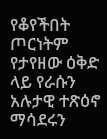የቆየችበት ጦርነትም የታየዘው ዕቅድ ላይ የራሱን አሉታዊ ተጽዕኖ ማሳደሩን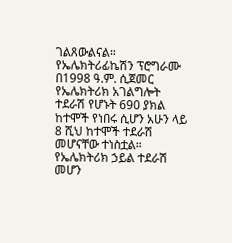ገልጸውልናል።
የኤሌክትሪፊኬሽን ፕሮግራሙ በ1998 ዓ.ም. ሲጀመር የኤሌክትሪክ አገልግሎት ተደራሽ የሆኑት 690 ያክል ከተሞች የነበሩ ሲሆን አሁን ላይ 8 ሺህ ከተሞች ተደራሽ መሆናቸው ተነስቷል።
የኤሌክትሪክ ኃይል ተደራሽ መሆን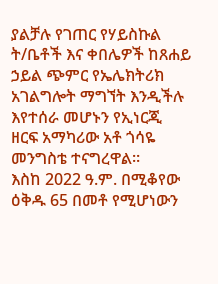ያልቻሉ የገጠር የሃይስኩል ት/ቤቶች እና ቀበሌዎች ከጸሐይ ኃይል ጭምር የኤሌክትሪክ አገልግሎት ማግኘት እንዲችሉ እየተሰራ መሆኑን የኢነርጂ ዘርፍ አማካሪው አቶ ጎሳዬ መንግስቴ ተናግረዋል።
እስከ 2022 ዓ.ም. በሚቆየው ዕቅዱ 65 በመቶ የሚሆነውን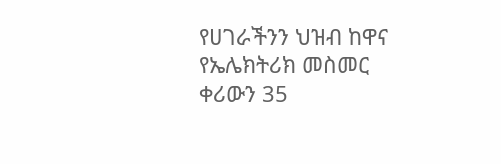የሀገራችንን ህዝብ ከዋና የኤሌክትሪክ መስመር ቀሪውን 35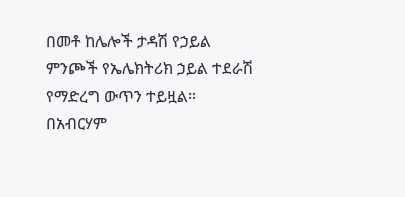በመቶ ከሌሎች ታዳሽ የኃይል ምንጮች የኤሌክትሪክ ኃይል ተደራሽ የማድረግ ውጥን ተይዟል።
በአብርሃም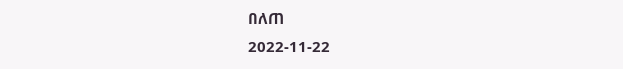በለጠ
2022-11-22